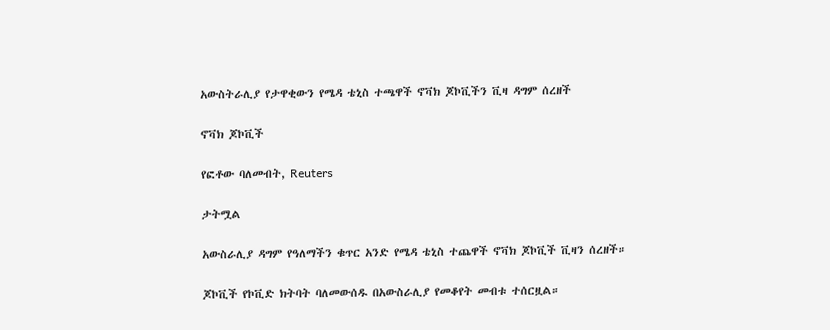አውስትራሊያ የታዋቂውን የሜዳ ቴኒስ ተጫዋች ኖቫክ ጆኮቪችን ቪዛ ዳግም ሰረዘች

ኖቫክ ጆኮቪች

የፎቶው ባለመብት, Reuters

ታትሟል

አውስራሊያ ዳግም የዓለማችን ቁጥር አንድ የሜዳ ቴኒስ ተጨዋች ኖቫክ ጆኮቪች ቪዛን ሰረዘች።

ጆኮቪች የኮቪድ ክትባት ባለመውሰዱ በአውስራሊያ የመቆየት መብቱ ተሰርዟል።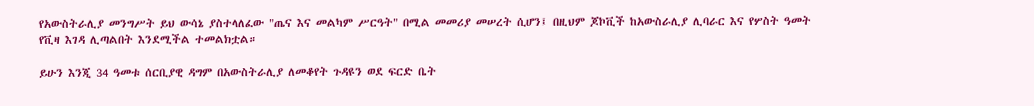የአውስትራሊያ መንግሥት ይህ ውሳኔ ያስተላለፈው "ጤና እና መልካም ሥርዓት" በሚል መመሪያ መሠረት ሲሆን፤ በዚህም ጆኮቪች ከአውስራሊያ ሊባራር እና የሦስት ዓመት የቪዛ እገዳ ሊጣልበት እንደሚችል ተመልክቷል።

ይሁን እንጂ 34 ዓመቱ ሰርቢያዊ ዳግም በአውስትራሊያ ለመቆየት ጉዳዩን ወደ ፍርድ ቤት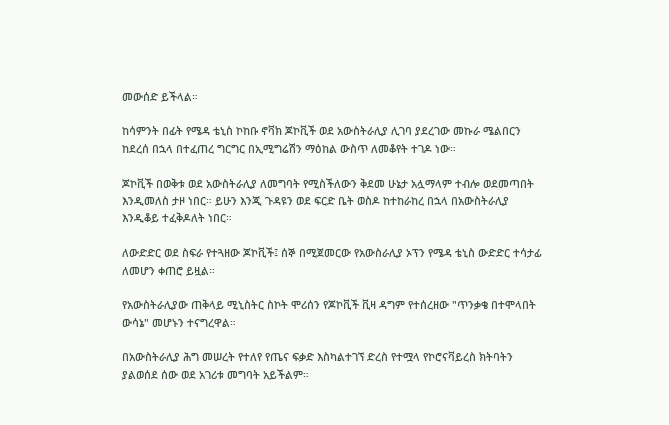መውሰድ ይችላል።

ከሳምንት በፊት የሜዳ ቴኒስ ኮከቡ ኖቫክ ጆኮቪች ወደ አውስትራሊያ ሊገባ ያደረገው መኩራ ሜልበርን ከደረሰ በኋላ በተፈጠረ ግርግር በኢሚግሬሽን ማዕከል ውስጥ ለመቆየት ተገዶ ነው።

ጆኮቪች በወቅቱ ወደ አውስትራሊያ ለመግባት የሚስችለውን ቅደመ ሁኔታ አሏማላም ተብሎ ወደመጣበት እንዲመለስ ታዞ ነበር። ይሁን እንጂ ጉዳዩን ወደ ፍርድ ቤት ወስዶ ከተከራከረ በኋላ በአውስትራሊያ እንዲቆይ ተፈቅዶለት ነበር።

ለውድድር ወደ ስፍራ የተጓዘው ጆኮቪች፤ ሰኞ በሚጀመርው የአውስራሊያ ኦፕን የሜዳ ቴኒስ ውድድር ተሳታፊ ለመሆን ቀጠሮ ይዟል።

የአውስትራሊያው ጠቅላይ ሚኒስትር ስኮት ሞሪሰን የጆኮቪች ቪዛ ዳግም የተሰረዘው "ጥንቃቄ በተሞላበት ውሳኔ" መሆኑን ተናግረዋል።

በአውስትራሊያ ሕግ መሠረት የተለየ የጤና ፍቃድ እስካልተገኘ ድረስ የተሟላ የኮሮናቫይረስ ክትባትን ያልወሰደ ሰው ወደ አገሪቱ መግባት አይችልም።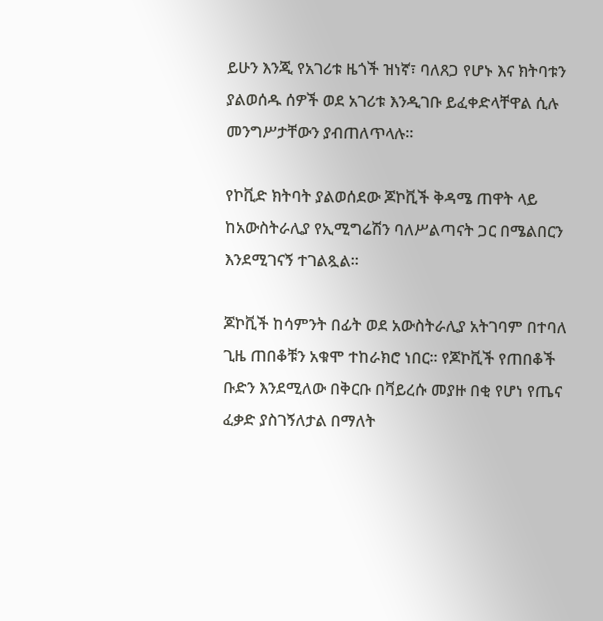ይሁን እንጂ የአገሪቱ ዜጎች ዝነኛ፣ ባለጸጋ የሆኑ እና ክትባቱን ያልወሰዱ ሰዎች ወደ አገሪቱ እንዲገቡ ይፈቀድላቸዋል ሲሉ መንግሥታቸውን ያብጠለጥላሉ።

የኮቪድ ክትባት ያልወሰደው ጆኮቪች ቅዳሜ ጠዋት ላይ ከአውስትራሊያ የኢሚግሬሽን ባለሥልጣናት ጋር በሜልበርን እንደሚገናኝ ተገልጿል።

ጆኮቪች ከሳምንት በፊት ወደ አውስትራሊያ አትገባም በተባለ ጊዜ ጠበቆቹን አቁሞ ተከራክሮ ነበር። የጆኮቪች የጠበቆች ቡድን እንደሚለው በቅርቡ በቫይረሱ መያዙ በቂ የሆነ የጤና ፈቃድ ያስገኝለታል በማለት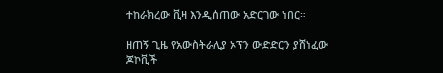ተከራክረው ቪዛ እንዲሰጠው አድርገው ነበር።

ዘጠኝ ጊዜ የአውስትራሊያ ኦፕን ውድድርን ያሸነፈው ጆኮቪች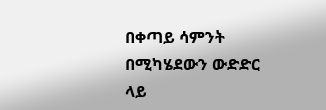በቀጣይ ሳምንት በሚካሄደውን ውድድር ላይ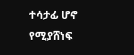ተሳታፊ ሆኖ የሚያሸነፍ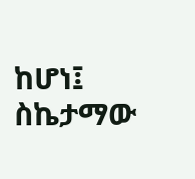ከሆነ፤ ስኬታማው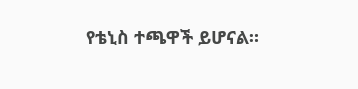የቴኒስ ተጫዋች ይሆናል።